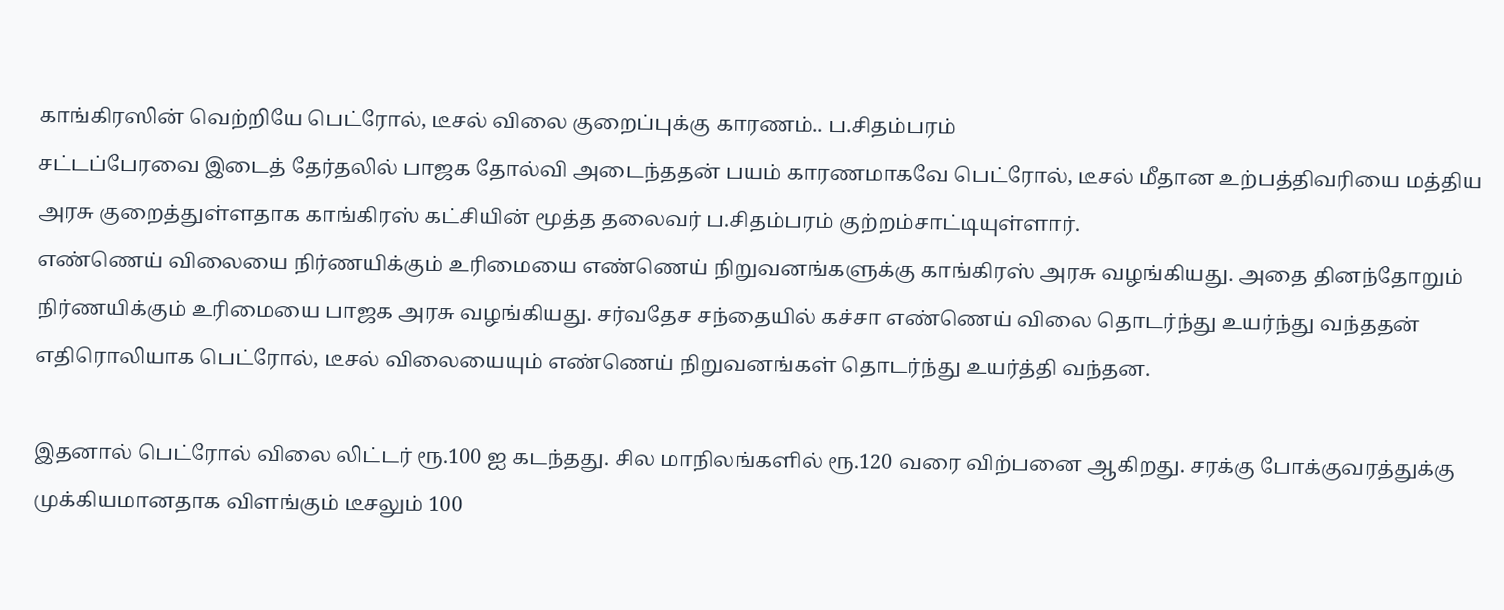காங்கிரஸின் வெற்றியே பெட்ரோல், டீசல் விலை குறைப்புக்கு காரணம்.. ப.சிதம்பரம்
சட்டப்பேரவை இடைத் தேர்தலில் பாஜக தோல்வி அடைந்ததன் பயம் காரணமாகவே பெட்ரோல், டீசல் மீதான உற்பத்திவரியை மத்திய அரசு குறைத்துள்ளதாக காங்கிரஸ் கட்சியின் மூத்த தலைவர் ப.சிதம்பரம் குற்றம்சாட்டியுள்ளார்.
எண்ணெய் விலையை நிர்ணயிக்கும் உரிமையை எண்ணெய் நிறுவனங்களுக்கு காங்கிரஸ் அரசு வழங்கியது. அதை தினந்தோறும் நிர்ணயிக்கும் உரிமையை பாஜக அரசு வழங்கியது. சர்வதேச சந்தையில் கச்சா எண்ணெய் விலை தொடர்ந்து உயர்ந்து வந்ததன் எதிரொலியாக பெட்ரோல், டீசல் விலையையும் எண்ணெய் நிறுவனங்கள் தொடர்ந்து உயர்த்தி வந்தன.

இதனால் பெட்ரோல் விலை லிட்டர் ரூ.100 ஐ கடந்தது. சில மாநிலங்களில் ரூ.120 வரை விற்பனை ஆகிறது. சரக்கு போக்குவரத்துக்கு முக்கியமானதாக விளங்கும் டீசலும் 100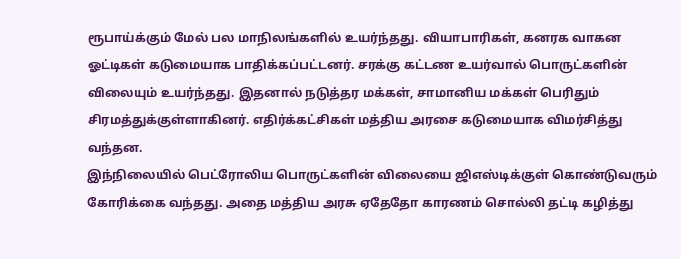ரூபாய்க்கும் மேல் பல மாநிலங்களில் உயர்ந்தது. வியாபாரிகள், கனரக வாகன ஓட்டிகள் கடுமையாக பாதிக்கப்பட்டனர். சரக்கு கட்டண உயர்வால் பொருட்களின் விலையும் உயர்ந்தது. இதனால் நடுத்தர மக்கள், சாமானிய மக்கள் பெரிதும் சிரமத்துக்குள்ளாகினர். எதிர்க்கட்சிகள் மத்திய அரசை கடுமையாக விமர்சித்து வந்தன.
இந்நிலையில் பெட்ரோலிய பொருட்களின் விலையை ஜிஎஸ்டிக்குள் கொண்டுவரும் கோரிக்கை வந்தது. அதை மத்திய அரசு ஏதேதோ காரணம் சொல்லி தட்டி கழித்து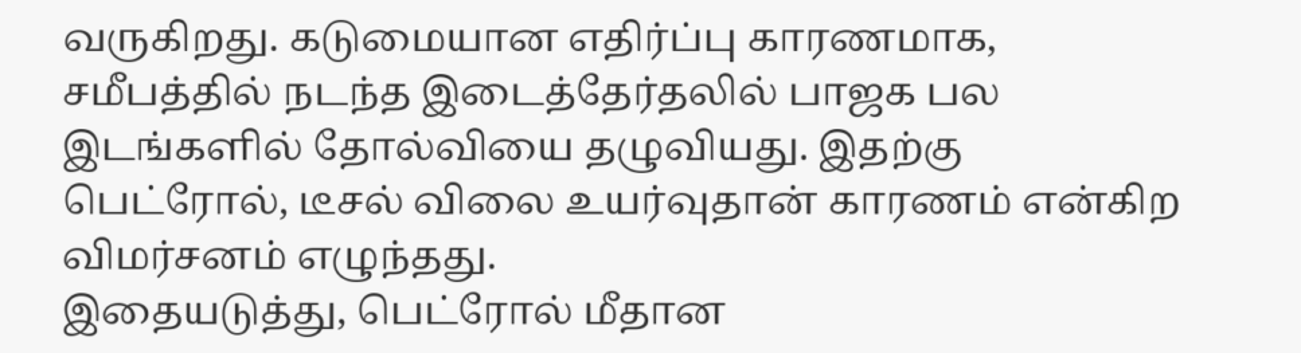வருகிறது. கடுமையான எதிர்ப்பு காரணமாக, சமீபத்தில் நடந்த இடைத்தேர்தலில் பாஜக பல இடங்களில் தோல்வியை தழுவியது. இதற்கு பெட்ரோல், டீசல் விலை உயர்வுதான் காரணம் என்கிற விமர்சனம் எழுந்தது.
இதையடுத்து, பெட்ரோல் மீதான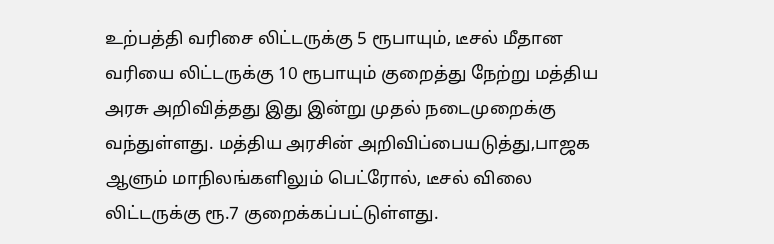உற்பத்தி வரிசை லிட்டருக்கு 5 ரூபாயும், டீசல் மீதான வரியை லிட்டருக்கு 10 ரூபாயும் குறைத்து நேற்று மத்திய அரசு அறிவித்தது இது இன்று முதல் நடைமுறைக்கு வந்துள்ளது. மத்திய அரசின் அறிவிப்பையடுத்து,பாஜக ஆளும் மாநிலங்களிலும் பெட்ரோல், டீசல் விலை லிட்டருக்கு ரூ.7 குறைக்கப்பட்டுள்ளது.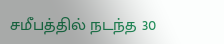சமீபத்தில் நடந்த 30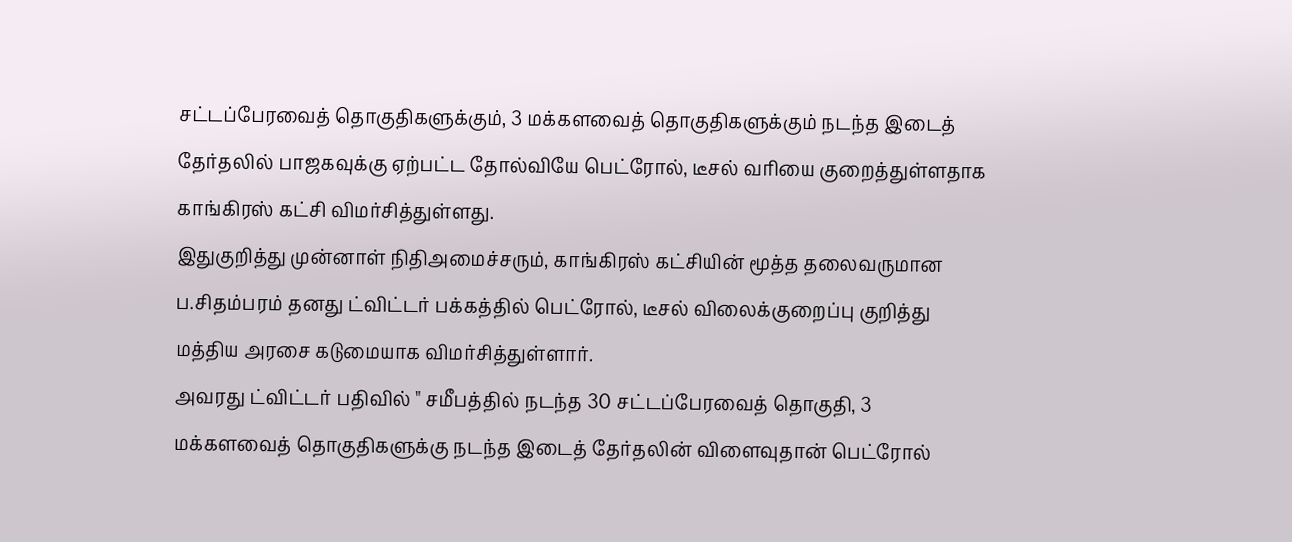சட்டப்பேரவைத் தொகுதிகளுக்கும், 3 மக்களவைத் தொகுதிகளுக்கும் நடந்த இடைத் தேர்தலில் பாஜகவுக்கு ஏற்பட்ட தோல்வியே பெட்ரோல், டீசல் வரியை குறைத்துள்ளதாக காங்கிரஸ் கட்சி விமர்சித்துள்ளது.
இதுகுறித்து முன்னாள் நிதிஅமைச்சரும், காங்கிரஸ் கட்சியின் மூத்த தலைவருமான ப.சிதம்பரம் தனது ட்விட்டர் பக்கத்தில் பெட்ரோல், டீசல் விலைக்குறைப்பு குறித்து மத்திய அரசை கடுமையாக விமர்சித்துள்ளார்.
அவரது ட்விட்டர் பதிவில் " சமீபத்தில் நடந்த 30 சட்டப்பேரவைத் தொகுதி, 3 மக்களவைத் தொகுதிகளுக்கு நடந்த இடைத் தேர்தலின் விளைவுதான் பெட்ரோல்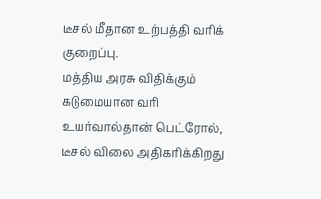டீசல் மீதான உற்பத்தி வரிக் குறைப்பு.
மத்திய அரசு விதிக்கும் கடுமையான வரி உயர்வால்தான் பெட்ரோல், டீசல் விலை அதிகரிக்கிறது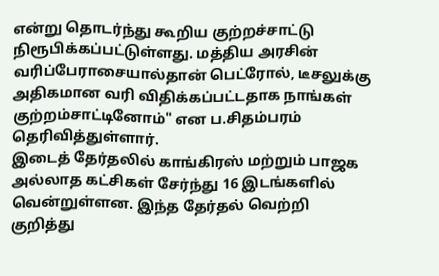என்று தொடர்ந்து கூறிய குற்றச்சாட்டு நிரூபிக்கப்பட்டுள்ளது. மத்திய அரசின் வரிப்பேராசையால்தான் பெட்ரோல், டீசலுக்கு அதிகமான வரி விதிக்கப்பட்டதாக நாங்கள் குற்றம்சாட்டினோம்" என ப.சிதம்பரம் தெரிவித்துள்ளார்.
இடைத் தேர்தலில் காங்கிரஸ் மற்றும் பாஜக அல்லாத கட்சிகள் சேர்ந்து 16 இடங்களில் வென்றுள்ளன. இந்த தேர்தல் வெற்றி குறித்து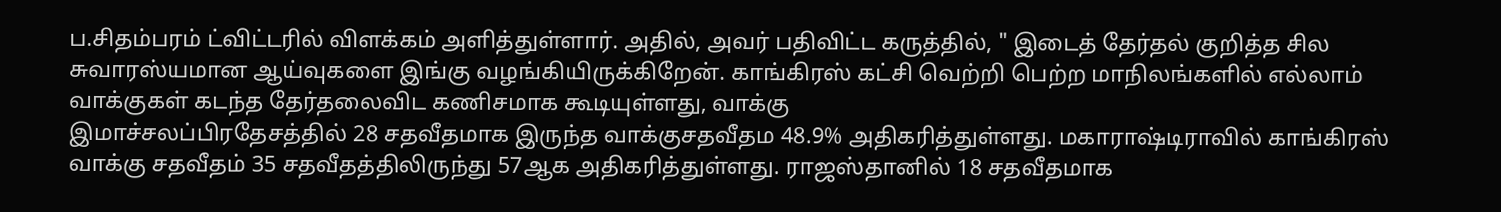ப.சிதம்பரம் ட்விட்டரில் விளக்கம் அளித்துள்ளார். அதில், அவர் பதிவிட்ட கருத்தில், " இடைத் தேர்தல் குறித்த சில சுவாரஸ்யமான ஆய்வுகளை இங்கு வழங்கியிருக்கிறேன். காங்கிரஸ் கட்சி வெற்றி பெற்ற மாநிலங்களில் எல்லாம் வாக்குகள் கடந்த தேர்தலைவிட கணிசமாக கூடியுள்ளது, வாக்கு
இமாச்சலப்பிரதேசத்தில் 28 சதவீதமாக இருந்த வாக்குசதவீதம 48.9% அதிகரித்துள்ளது. மகாராஷ்டிராவில் காங்கிரஸ் வாக்கு சதவீதம் 35 சதவீதத்திலிருந்து 57ஆக அதிகரித்துள்ளது. ராஜஸ்தானில் 18 சதவீதமாக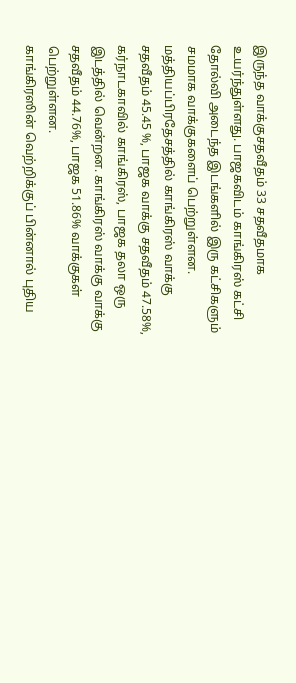இருந்த வாக்குசதவீதம் 33 சதவீதமாக உயர்ந்துள்ளது. பாஜகவிடம் காங்கிரஸ் கட்சி தோல்வி அடைந்த இடங்களில் இரு கட்சிகளும் சமமாக வாக்குகளைப் பெற்றுள்ளன.
மத்தியப்பிரதேசத்தில் காங்கிரஸ் வாக்கு சதவீதம் 45.45 %, பாஜக வாக்கு சதவீதம் 47.58%, கர்நாடகாவில் காங்கிரஸ், பாஜக தலா ஒரு இடத்தில் வென்றன. காங்கிரஸ் வாக்கு வாக்கு சதவீதம் 44.76%, பாஜக 51.86% வாக்குகள் பெற்றுள்ளன.
காங்கிரஸின் வெற்றிக்குப் பின்னால் புதிய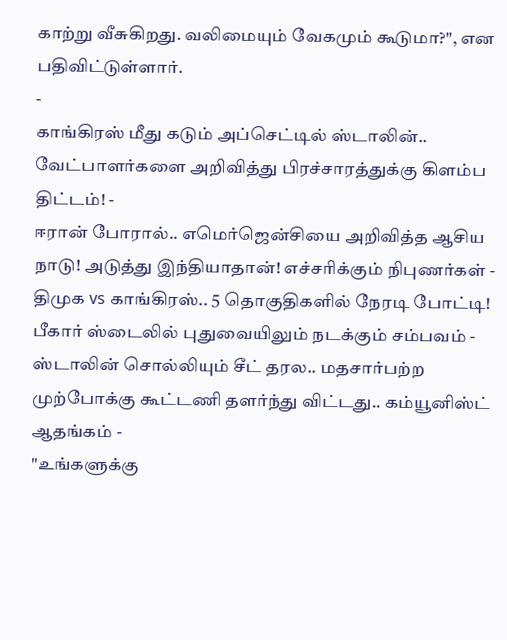காற்று வீசுகிறது. வலிமையும் வேகமும் கூடுமா?", என பதிவிட்டுள்ளார்.
-
காங்கிரஸ் மீது கடும் அப்செட்டில் ஸ்டாலின்.. வேட்பாளர்களை அறிவித்து பிரச்சாரத்துக்கு கிளம்ப திட்டம்! -
ஈரான் போரால்.. எமெர்ஜென்சியை அறிவித்த ஆசிய நாடு! அடுத்து இந்தியாதான்! எச்சரிக்கும் நிபுணர்கள் -
திமுக vs காங்கிரஸ்.. 5 தொகுதிகளில் நேரடி போட்டி! பீகார் ஸ்டைலில் புதுவையிலும் நடக்கும் சம்பவம் -
ஸ்டாலின் சொல்லியும் சீட் தரல.. மதசார்பற்ற முற்போக்கு கூட்டணி தளர்ந்து விட்டது.. கம்யூனிஸ்ட் ஆதங்கம் -
"உங்களுக்கு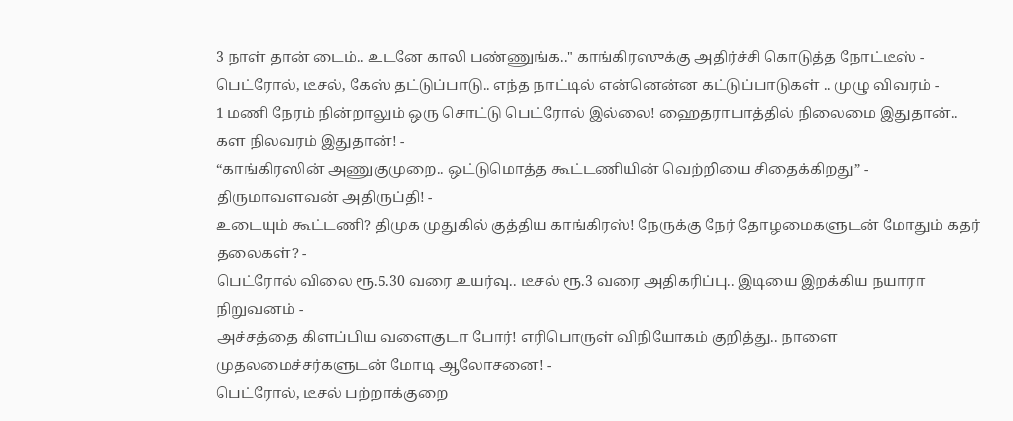3 நாள் தான் டைம்.. உடனே காலி பண்ணுங்க.." காங்கிரஸுக்கு அதிர்ச்சி கொடுத்த நோட்டீஸ் -
பெட்ரோல், டீசல், கேஸ் தட்டுப்பாடு.. எந்த நாட்டில் என்னென்ன கட்டுப்பாடுகள் .. முழு விவரம் -
1 மணி நேரம் நின்றாலும் ஒரு சொட்டு பெட்ரோல் இல்லை! ஹைதராபாத்தில் நிலைமை இதுதான்.. கள நிலவரம் இதுதான்! -
“காங்கிரஸின் அணுகுமுறை.. ஒட்டுமொத்த கூட்டணியின் வெற்றியை சிதைக்கிறது” - திருமாவளவன் அதிருப்தி! -
உடையும் கூட்டணி? திமுக முதுகில் குத்திய காங்கிரஸ்! நேருக்கு நேர் தோழமைகளுடன் மோதும் கதர் தலைகள்? -
பெட்ரோல் விலை ரூ.5.30 வரை உயர்வு.. டீசல் ரூ.3 வரை அதிகரிப்பு.. இடியை இறக்கிய நயாரா நிறுவனம் -
அச்சத்தை கிளப்பிய வளைகுடா போர்! எரிபொருள் விநியோகம் குறித்து.. நாளை முதலமைச்சர்களுடன் மோடி ஆலோசனை! -
பெட்ரோல், டீசல் பற்றாக்குறை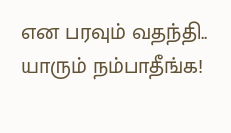என பரவும் வதந்தி.. யாரும் நம்பாதீங்க!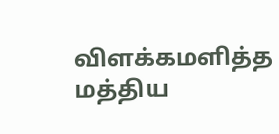விளக்கமளித்த மத்திய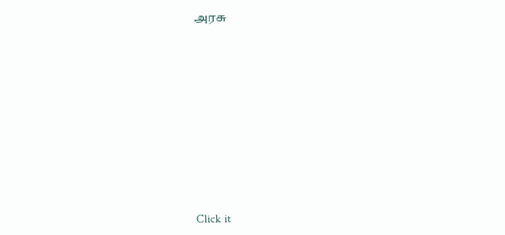அரசு











Click it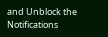and Unblock the Notifications